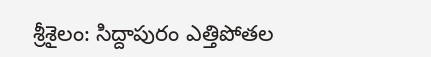శ్రీశైలం: సిద్దాపురం ఎత్తిపోతల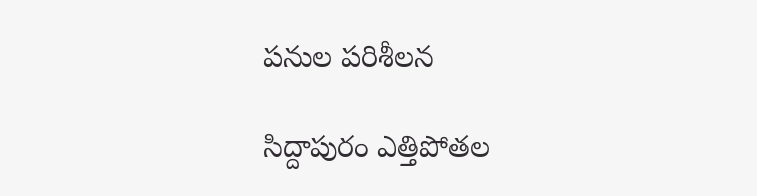పనుల పరిశీలన

సిద్దాపురం ఎత్తిపోతల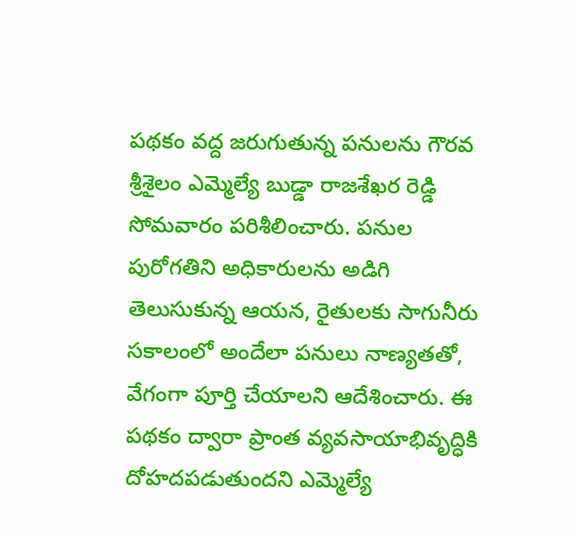పథకం వద్ద జరుగుతున్న పనులను గౌరవ శ్రీశైలం ఎమ్మెల్యే బుడ్డా రాజశేఖర రెడ్డి సోమవారం పరిశీలించారు. పనుల పురోగతిని అధికారులను అడిగి తెలుసుకున్న ఆయన, రైతులకు సాగునీరు సకాలంలో అందేలా పనులు నాణ్యతతో, వేగంగా పూర్తి చేయాలని ఆదేశించారు. ఈ పథకం ద్వారా ప్రాంత వ్యవసాయాభివృద్ధికి దోహదపడుతుందని ఎమ్మెల్యే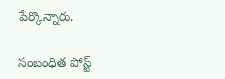పేర్కొన్నారు.

సంబంధిత పోస్ట్